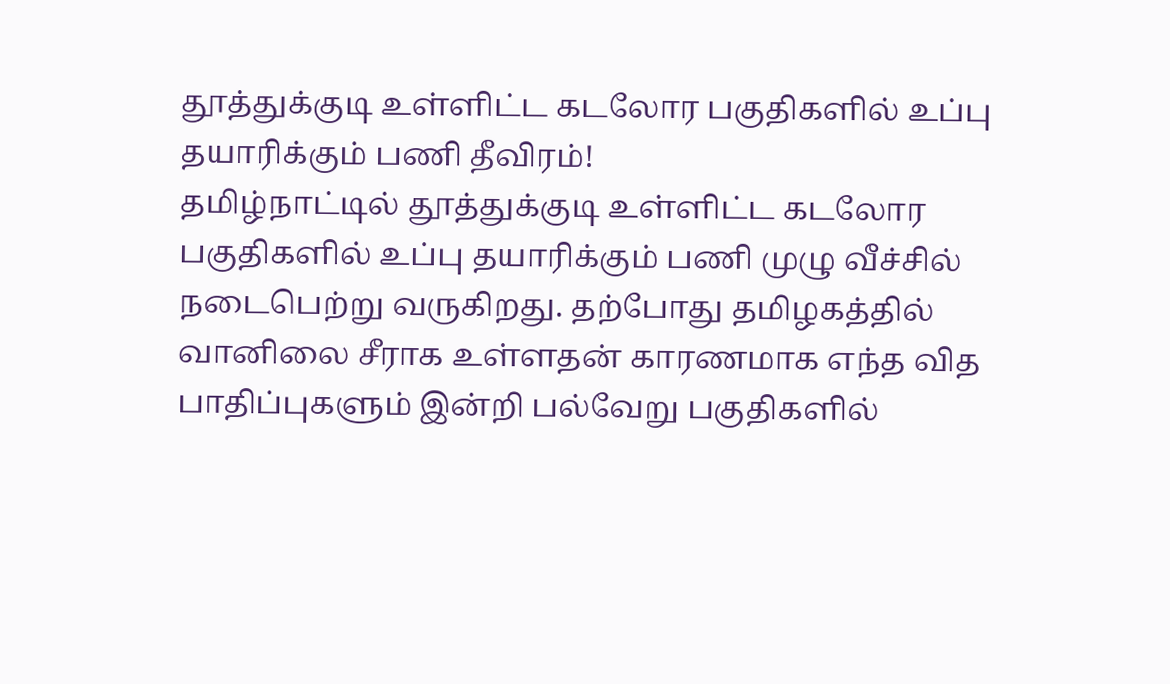தூத்துக்குடி உள்ளிட்ட கடலோர பகுதிகளில் உப்பு தயாரிக்கும் பணி தீவிரம்!
தமிழ்நாட்டில் தூத்துக்குடி உள்ளிட்ட கடலோர பகுதிகளில் உப்பு தயாரிக்கும் பணி முழு வீச்சில் நடைபெற்று வருகிறது. தற்போது தமிழகத்தில் வானிலை சீராக உள்ளதன் காரணமாக எந்த வித பாதிப்புகளும் இன்றி பல்வேறு பகுதிகளில்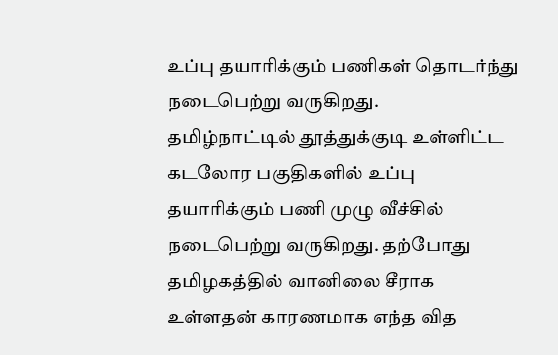உப்பு தயாரிக்கும் பணிகள் தொடர்ந்து நடைபெற்று வருகிறது.
தமிழ்நாட்டில் தூத்துக்குடி உள்ளிட்ட கடலோர பகுதிகளில் உப்பு தயாரிக்கும் பணி முழு வீச்சில் நடைபெற்று வருகிறது. தற்போது தமிழகத்தில் வானிலை சீராக உள்ளதன் காரணமாக எந்த வித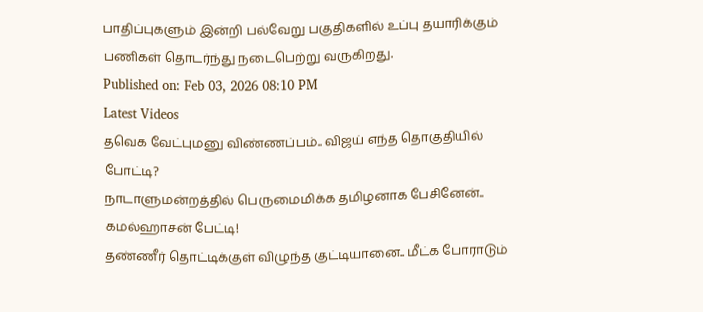பாதிப்புகளும் இன்றி பல்வேறு பகுதிகளில் உப்பு தயாரிக்கும் பணிகள் தொடர்ந்து நடைபெற்று வருகிறது.
Published on: Feb 03, 2026 08:10 PM
Latest Videos
தவெக வேட்புமனு விண்ணப்பம்.. விஜய் எந்த தொகுதியில் போட்டி?
நாடாளுமன்றத்தில் பெருமைமிக்க தமிழனாக பேசினேன்.. கமல்ஹாசன் பேட்டி!
தண்ணீர் தொட்டிக்குள் விழுந்த குட்டியானை.. மீட்க போராடும்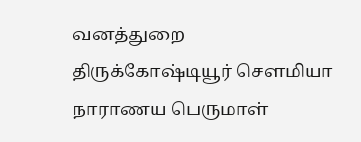வனத்துறை
திருக்கோஷ்டியூர் சௌமியா நாராணய பெருமாள்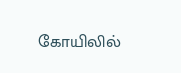கோயிலில்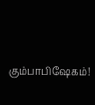கும்பாபிஷேகம்!